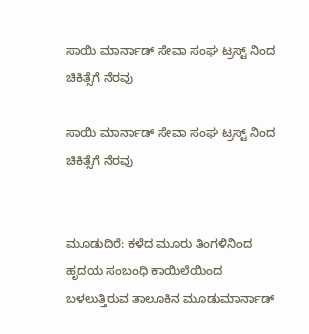ಸಾಯಿ ಮಾರ್ನಾಡ್ ಸೇವಾ ಸಂಘ ಟ್ರಸ್ಟ್ ನಿಂದ ಚಿಕಿತ್ಸೆಗೆ ನೆರವು

ಸಾಯಿ ಮಾರ್ನಾಡ್ ಸೇವಾ ಸಂಘ ಟ್ರಸ್ಟ್ ನಿಂದ ಚಿಕಿತ್ಸೆಗೆ ನೆರವು


ಮೂಡುದಿರೆ: ಕಳೆದ ಮೂರು ತಿಂಗಳಿನಿಂದ ಹೃದಯ ಸಂಬಂಧಿ ಕಾಯಿಲೆಯಿಂದ ಬಳಲುತ್ತಿರುವ ತಾಲೂಕಿನ ಮೂಡುಮಾರ್ನಾಡ್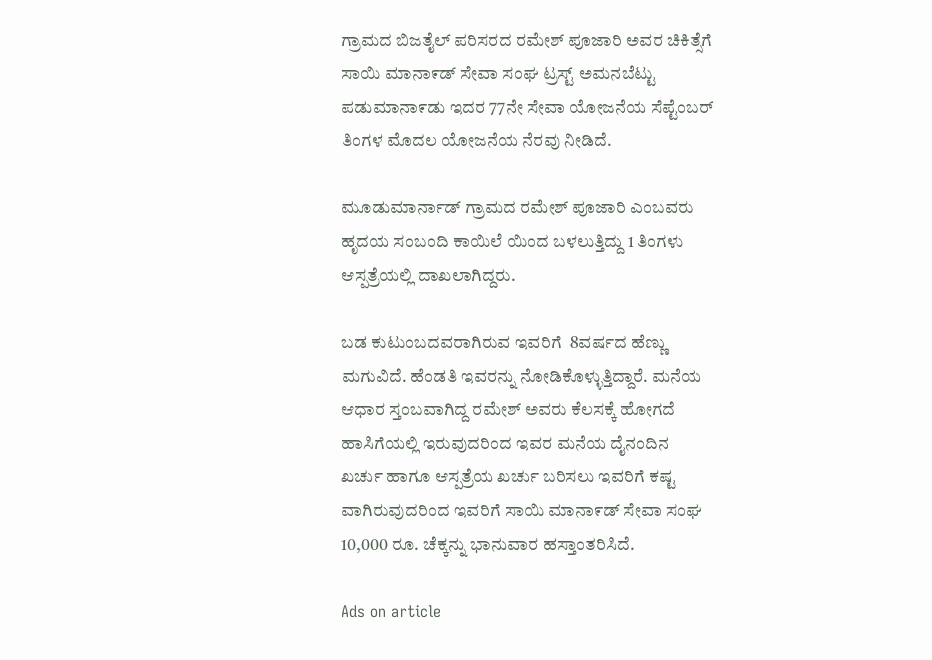ಗ್ರಾಮದ ಬಿಜತೈಲ್ ಪರಿಸರದ ರಮೇಶ್ ಪೂಜಾರಿ ಅವರ ಚಿಕಿತ್ಸೆಗೆ ಸಾಯಿ ಮಾನಾ೯ಡ್ ಸೇವಾ ಸಂಘ ಟ್ರಸ್ಟ್ ಅಮನಬೆಟ್ಟು ಪಡುಮಾನಾ೯ಡು ಇದರ 77ನೇ ಸೇವಾ ಯೋಜನೆಯ ಸೆಪ್ಟೆಂಬರ್ ತಿಂಗಳ ಮೊದಲ ಯೋಜನೆಯ ನೆರವು ನೀಡಿದೆ.

ಮೂಡುಮಾರ್ನಾಡ್ ಗ್ರಾಮದ ರಮೇಶ್ ಪೂಜಾರಿ ಎಂಬವರು  ಹೃದಯ ಸಂಬಂದಿ ಕಾಯಿಲೆ ಯಿಂದ ಬಳಲುತ್ತಿದ್ದು 1 ತಿಂಗಳು ಆಸ್ಪತ್ರೆಯಲ್ಲಿ ದಾಖಲಾಗಿದ್ದರು.

ಬಡ ಕುಟುಂಬದವರಾಗಿರುವ ಇವರಿಗೆ  8ವರ್ಷದ ಹೆಣ್ಣು ಮಗುವಿದೆ. ಹೆಂಡತಿ ಇವರನ್ನು ನೋಡಿಕೊಳ್ಳುತ್ತಿದ್ದಾರೆ. ಮನೆಯ ಆಧಾರ ಸ್ತಂಬವಾಗಿದ್ದ ರಮೇಶ್ ಅವರು ಕೆಲಸಕ್ಕೆ ಹೋಗದೆ ಹಾಸಿಗೆಯಲ್ಲಿ ಇರುವುದರಿಂದ ಇವರ ಮನೆಯ ದೈನಂದಿನ ಖರ್ಚು ಹಾಗೂ ಆಸ್ಪತ್ರೆಯ ಖರ್ಚು ಬರಿಸಲು ಇವರಿಗೆ ಕಷ್ಟ ವಾಗಿರುವುದರಿಂದ ಇವರಿಗೆ ಸಾಯಿ ಮಾನಾ೯ಡ್ ಸೇವಾ ಸಂಘ 10,000 ರೂ. ಚೆಕ್ಕನ್ನು ಭಾನುವಾರ ಹಸ್ತಾಂತರಿಸಿದೆ.

Ads on article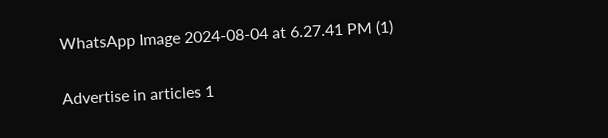WhatsApp Image 2024-08-04 at 6.27.41 PM (1)

Advertise in articles 1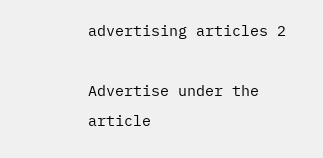advertising articles 2

Advertise under the article